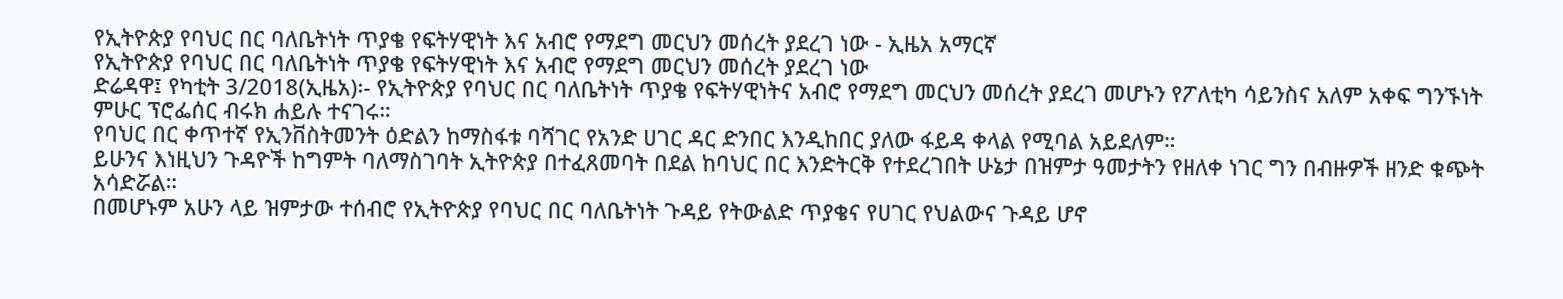የኢትዮጵያ የባህር በር ባለቤትነት ጥያቄ የፍትሃዊነት እና አብሮ የማደግ መርህን መሰረት ያደረገ ነው - ኢዜአ አማርኛ
የኢትዮጵያ የባህር በር ባለቤትነት ጥያቄ የፍትሃዊነት እና አብሮ የማደግ መርህን መሰረት ያደረገ ነው
ድሬዳዋ፤ የካቲት 3/2018(ኢዜአ)፡- የኢትዮጵያ የባህር በር ባለቤትነት ጥያቄ የፍትሃዊነትና አብሮ የማደግ መርህን መሰረት ያደረገ መሆኑን የፖለቲካ ሳይንስና አለም አቀፍ ግንኙነት ምሁር ፕሮፌሰር ብሩክ ሐይሉ ተናገሩ።
የባህር በር ቀጥተኛ የኢንቨስትመንት ዕድልን ከማስፋቱ ባሻገር የአንድ ሀገር ዳር ድንበር እንዲከበር ያለው ፋይዳ ቀላል የሚባል አይደለም።
ይሁንና እነዚህን ጉዳዮች ከግምት ባለማስገባት ኢትዮጵያ በተፈጸመባት በደል ከባህር በር እንድትርቅ የተደረገበት ሁኔታ በዝምታ ዓመታትን የዘለቀ ነገር ግን በብዙዎች ዘንድ ቁጭት አሳድሯል።
በመሆኑም አሁን ላይ ዝምታው ተሰብሮ የኢትዮጵያ የባህር በር ባለቤትነት ጉዳይ የትውልድ ጥያቄና የሀገር የህልውና ጉዳይ ሆኖ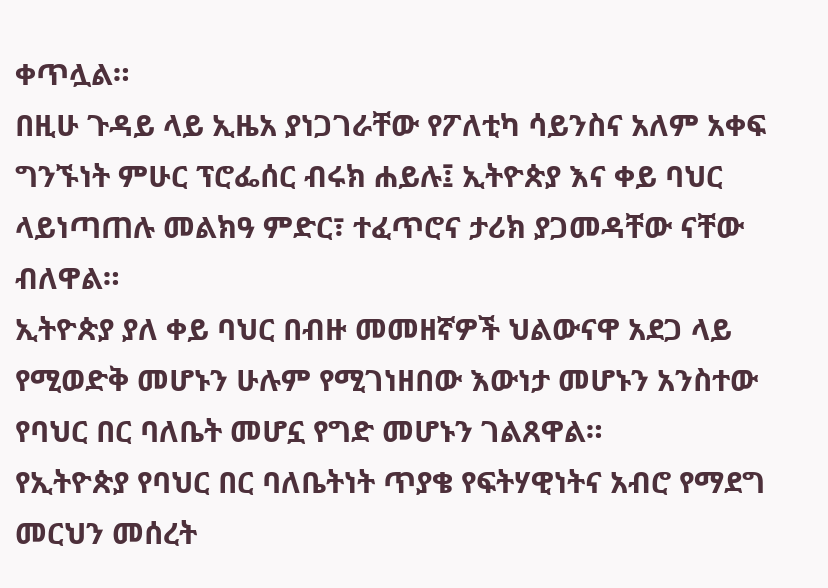ቀጥሏል።
በዚሁ ጉዳይ ላይ ኢዜአ ያነጋገራቸው የፖለቲካ ሳይንስና አለም አቀፍ ግንኙነት ምሁር ፕሮፌሰር ብሩክ ሐይሉ፤ ኢትዮጵያ እና ቀይ ባህር ላይነጣጠሉ መልክዓ ምድር፣ ተፈጥሮና ታሪክ ያጋመዳቸው ናቸው ብለዋል።
ኢትዮጵያ ያለ ቀይ ባህር በብዙ መመዘኛዎች ህልውናዋ አደጋ ላይ የሚወድቅ መሆኑን ሁሉም የሚገነዘበው እውነታ መሆኑን አንስተው የባህር በር ባለቤት መሆኗ የግድ መሆኑን ገልጸዋል።
የኢትዮጵያ የባህር በር ባለቤትነት ጥያቄ የፍትሃዊነትና አብሮ የማደግ መርህን መሰረት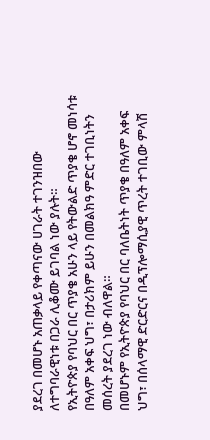ያደረገ በመሆኑ አጠቃላይ የቀጣናው ሀገራት ተገንዝበው ለተግባራዊነቱ በጋራ ሊቆሙ ይገባል ነው ያሉት።
የኢትዮጵያ የባህር በር ጥያቄ አሁን ላይ የትውልድ ጥያቄ ሆኖ መነሳቱ በዓለም አቀፍ ህግ፣ በታሪክም ይሁን በመልክዓ ምድር ተገቢነትን መሰረት ያደረገ ነው ብለዋል።
በመሆኑም የኢትዮጵያ የባህር በር ባለቤትነት ጥያቄ በዓለም አቀፍ ህግ፣ በሰላማዊ ድርድርና በዲፕሎማሲያዊ ጥረት ተገቢው ምላሽ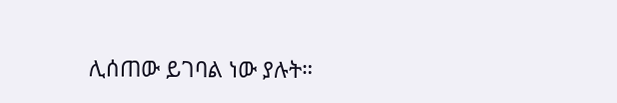ሊሰጠው ይገባል ነው ያሉት።